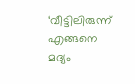‘വീട്ടിലിരുന്ന് എങ്ങനെ മദ്യം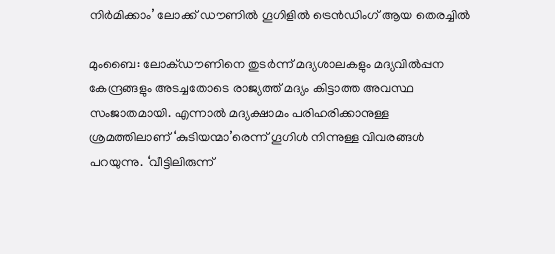നിര്‍മിക്കാം’ ലോക്ക് ഡൗണില്‍ ഗൂഗിളില്‍ ട്രെന്‍ഡിംഗ് ആയ തെരച്ചില്‍

മുംബൈ: ലോക്ഡൗണിനെ തുടര്‍ന്ന് മദ്യശാലകളും മദ്യവില്‍പ്പന കേന്ദ്രങ്ങളും അടച്ചതോടെ രാജ്യത്ത് മദ്യം കിട്ടാത്ത അവസ്ഥ സംജാതമായി. എന്നാല്‍ മദ്യക്ഷാമം പരിഹരിക്കാനുള്ള ശ്രമത്തിലാണ് ‘കുടിയന്മാ’രെന്ന് ഗൂഗിള്‍ നിന്നുള്ള വിവരങ്ങള്‍ പറയുന്നു. ‘വീട്ടിലിരുന്ന്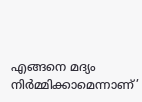എങ്ങനെ മദ്യം നിര്‍മ്മിക്കാമെന്നാണ്’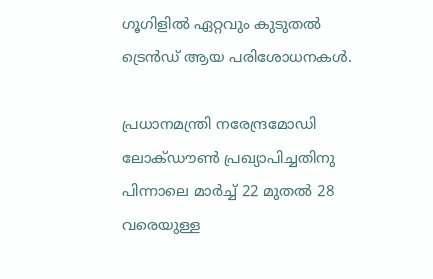ഗൂഗിളില്‍ ഏറ്റവും കുടുതല്‍ ട്രെന്‍ഡ് ആയ പരിശോധനകള്‍.

പ്രധാനമന്ത്രി നരേന്ദ്രമോഡി ലോക്ഡൗണ്‍ പ്രഖ്യാപിച്ചതിനു പിന്നാലെ മാര്‍ച്ച് 22 മുതല്‍ 28 വരെയുള്ള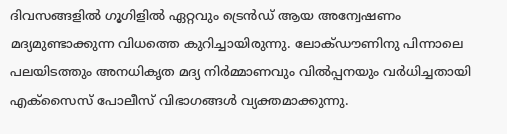ദിവസങ്ങളില്‍ ഗൂഗിളില്‍ ഏറ്റവും ട്രെന്‍ഡ് ആയ അന്വേഷണം മദ്യമുണ്ടാക്കുന്ന വിധത്തെ കുറിച്ചായിരുന്നു. ലോക്ഡൗണിനു പിന്നാലെ പലയിടത്തും അനധികൃത മദ്യ നിര്‍മ്മാണവും വില്‍പ്പനയും വര്‍ധിച്ചതായി എക്സൈസ് പോലീസ് വിഭാഗങ്ങള്‍ വ്യക്തമാക്കുന്നു.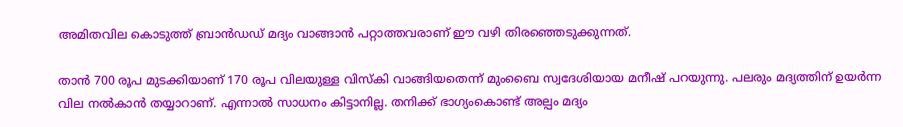അമിതവില കൊടുത്ത് ബ്രാന്‍ഡഡ് മദ്യം വാങ്ങാന്‍ പറ്റാത്തവരാണ് ഈ വഴി തിരഞ്ഞെടുക്കുന്നത്.

താന്‍ 700 രൂപ മുടക്കിയാണ് 170 രൂപ വിലയുള്ള വിസ്‌കി വാങ്ങിയതെന്ന് മുംബൈ സ്വദേശിയായ മനീഷ് പറയുന്നു. പലരും മദ്യത്തിന് ഉയര്‍ന്ന വില നല്‍കാന്‍ തയ്യാറാണ്. എന്നാല്‍ സാധനം കിട്ടാനില്ല. തനിക്ക് ഭാഗ്യംകൊണ്ട് അല്പം മദ്യം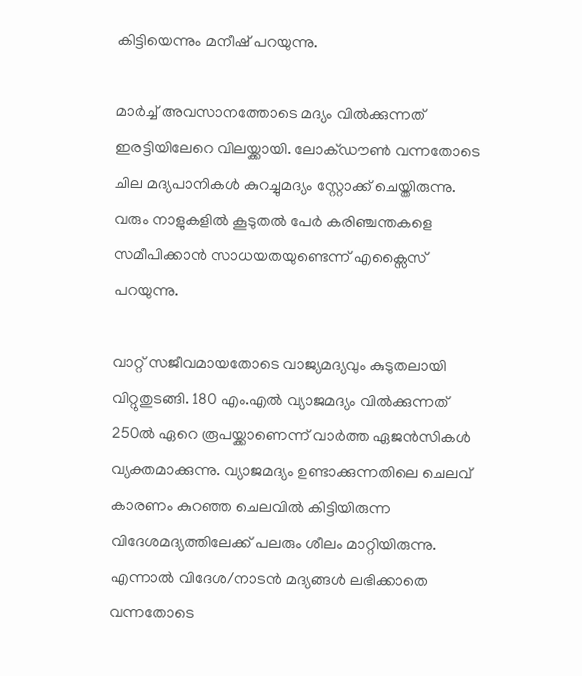കിട്ടിയെന്നും മനീഷ് പറയുന്നു.

മാര്‍ച്ച് അവസാനത്തോടെ മദ്യം വില്‍ക്കുന്നത് ഇരട്ടിയിലേറെ വിലയ്ക്കായി. ലോക്ഡൗണ്‍ വന്നതോടെ ചില മദ്യപാനികള്‍ കുറച്ചുമദ്യം സ്റ്റോക്ക് ചെയ്തിരുന്നു. വരും നാളുകളില്‍ കൂടുതല്‍ പേര്‍ കരിഞ്ചന്തകളെ സമീപിക്കാന്‍ സാധയതയുണ്ടെന്ന് എക്സൈസ് പറയുന്നു.

വാറ്റ് സജീവമായതോടെ വാജ്യമദ്യവും കുടുതലായി വിറ്റുതുടങ്ങി. 180 എം.എല്‍ വ്യാജമദ്യം വില്‍ക്കുന്നത് 250ല്‍ ഏറെ രൂപയ്ക്കാണെന്ന് വാര്‍ത്ത ഏജന്‍സികള്‍ വ്യക്തമാക്കുന്നു. വ്യാജമദ്യം ഉണ്ടാക്കുന്നതിലെ ചെലവ് കാരണം കുറഞ്ഞ ചെലവില്‍ കിട്ടിയിരുന്ന വിദേശമദ്യത്തിലേക്ക് പലരും ശീലം മാറ്റിയിരുന്നു. എന്നാല്‍ വിദേശ/നാടന്‍ മദ്യങ്ങള്‍ ലഭിക്കാതെ വന്നതോടെ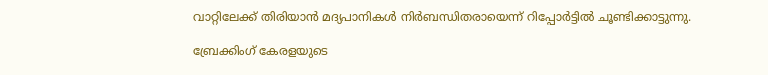വാറ്റിലേക്ക് തിരിയാന്‍ മദ്യപാനികള്‍ നിര്‍ബന്ധിതരായെന്ന് റിപ്പോര്‍ട്ടില്‍ ചൂണ്ടിക്കാട്ടുന്നു.

ബ്രേക്കിംഗ് കേരളയുടെ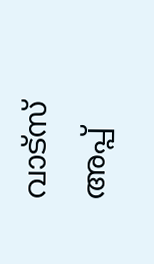വാട്സ് അപ്പ്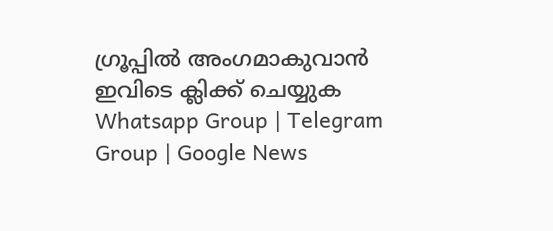ഗ്രൂപ്പിൽ അംഗമാകുവാൻ ഇവിടെ ക്ലിക്ക് ചെയ്യുക Whatsapp Group | Telegram Group | Google News